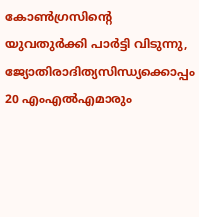കോൺഗ്രസിന്റെ യുവതുർക്കി പാർട്ടി വിടുന്നു, ജ്യോതിരാദിത്യസിന്ധ്യക്കൊപ്പം 20 എംഎൽഎമാരും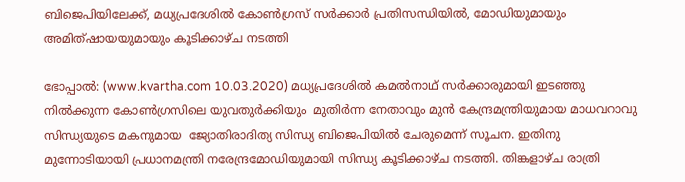ബിജെപിയിലേക്ക്, മധ്യപ്രദേശിൽ കോൺഗ്രസ് സർക്കാർ പ്രതിസന്ധിയിൽ, മോഡിയുമായും അമിത്ഷായയുമായും കൂടിക്കാഴ്ച നടത്തി

ഭോപ്പാൽ: (www.kvartha.com 10.03.2020) മധ്യപ്രദേശില്‍ കമല്‍നാഥ് സര്‍ക്കാരുമായി ഇടഞ്ഞു നില്‍ക്കുന്ന കോൺഗ്രസിലെ യുവതുർക്കിയും  മുതിർന്ന നേതാവും മുൻ കേന്ദ്രമന്ത്രിയുമായ മാധവറാവു സിന്ധ്യയുടെ മകനുമായ  ജ്യോതിരാദിത്യ സിന്ധ്യ ബിജെപിയില്‍ ചേരുമെന്ന് സൂചന. ഇതിനു മുന്നോടിയായി പ്രധാനമന്ത്രി നരേന്ദ്രമോഡിയുമായി സിന്ധ്യ കൂടിക്കാഴ്ച നടത്തി. തിങ്കളാഴ്ച രാത്രി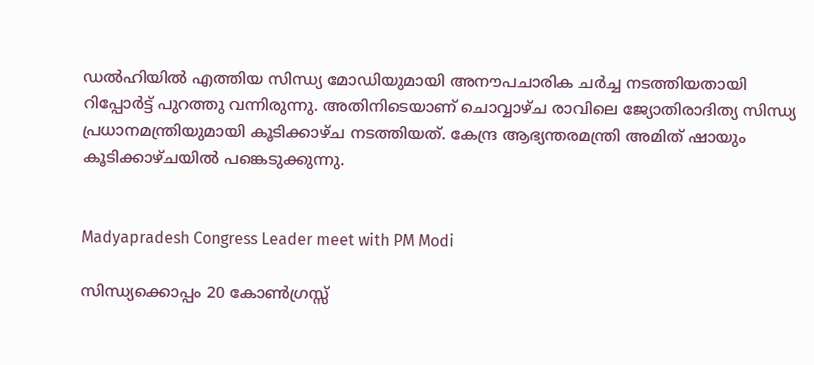ഡൽഹിയിൽ എത്തിയ സിന്ധ്യ മോഡിയുമായി അനൗപചാരിക ചർച്ച നടത്തിയതായി റിപ്പോർട്ട് പുറത്തു വന്നിരുന്നു. അതിനിടെയാണ് ചൊവ്വാഴ്ച രാവിലെ ജ്യോതിരാദിത്യ സിന്ധ്യ പ്രധാനമന്ത്രിയുമായി കൂടിക്കാഴ്ച നടത്തിയത്. കേന്ദ്ര ആഭ്യന്തരമന്ത്രി അമിത് ഷായും കൂടിക്കാഴ്ചയില്‍ പങ്കെടുക്കുന്നു.


Madyapradesh Congress Leader meet with PM Modi

സിന്ധ്യക്കൊപ്പം 20 കോൺഗ്രസ്സ്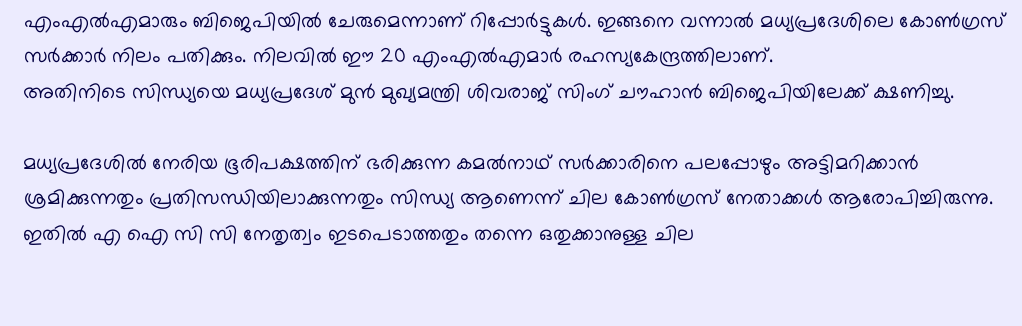എംഎൽഎമാരും ബിജെപിയിൽ ചേരുമെന്നാണ് റിപ്പോർട്ടുകൾ. ഇങ്ങനെ വന്നാൽ മധ്യപ്രദേശിലെ കോൺഗ്രസ് സർക്കാർ നിലം പതിക്കും. നിലവിൽ ഈ 20 എംഎൽഎമാർ രഹസ്യകേന്ദ്രത്തിലാണ്.
അതിനിടെ സിന്ധ്യയെ മധ്യപ്രദേശ് മുന്‍ മുഖ്യമന്ത്രി ശിവരാജ് സിംഗ് ചൗഹാന്‍ ബിജെപിയിലേക്ക് ക്ഷണിച്ചു.

മധ്യപ്രദേശില്‍ നേരിയ ഭൂരിപക്ഷത്തിന് ഭരിക്കുന്ന കമല്‍നാഥ് സര്‍ക്കാരിനെ പലപ്പോഴും അട്ടിമറിക്കാൻ ശ്രമിക്കുന്നതും പ്രതിസന്ധിയിലാക്കുന്നതും സിന്ധ്യ ആണെന്ന് ചില കോൺഗ്രസ് നേതാക്കൾ ആരോപിച്ചിരുന്നു. ഇതിൽ എ ഐ സി സി നേതൃത്വം ഇടപെടാത്തതും തന്നെ ഒതുക്കാനുള്ള ചില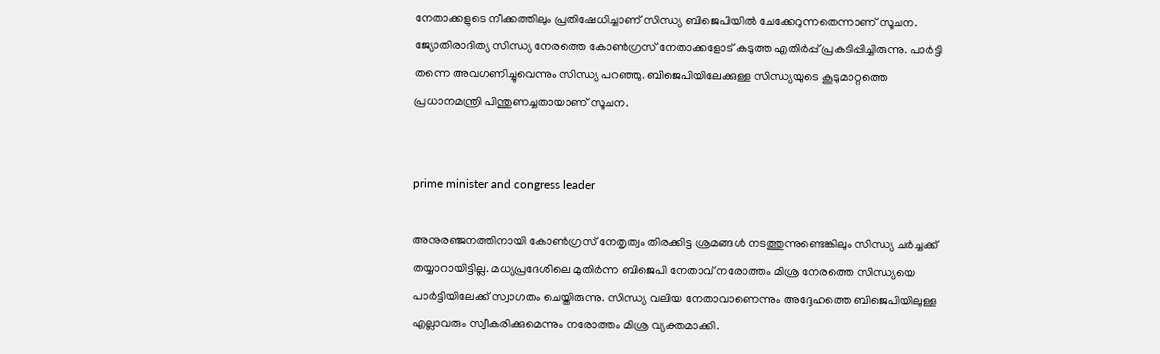നേതാക്കളുടെ നീക്കത്തിലും പ്രതിഷേധിച്ചാണ് സിന്ധ്യ ബിജെപിയിൽ ചേക്കേറുന്നതെന്നാണ് സൂചന.
ജ്യോതിരാദിത്യ സിന്ധ്യ നേരത്തെ കോണ്‍ഗ്രസ് നേതാക്കളോട് കടുത്ത എതിര്‍പ്പ് പ്രകടിപ്പിച്ചിരുന്നു. പാര്‍ട്ടി തന്നെ അവഗണിച്ചുവെന്നും സിന്ധ്യ പറഞ്ഞു. ബിജെപിയിലേക്കുള്ള സിന്ധ്യയുടെ കൂടുമാറ്റത്തെ പ്രധാനമന്ത്രി പിന്തുണച്ചതായാണ് സൂചന.


prime minister and congress leader

അനുരഞ്ജനത്തിനായി കോണ്‍ഗ്രസ് നേതൃത്വം തിരക്കിട്ട ശ്രമങ്ങള്‍ നടത്തുന്നുണ്ടെങ്കിലും സിന്ധ്യ ചര്‍ച്ചക്ക് തയ്യാറായിട്ടില്ല. മധ്യപ്രദേശിലെ മുതിർന്ന ബിജെപി നേതാവ് നരോത്തം മിശ്ര നേരത്തെ സിന്ധ്യയെ പാര്‍ട്ടിയിലേക്ക് സ്വാഗതം ചെയ്തിരുന്നു. സിന്ധ്യ വലിയ നേതാവാണെന്നും അദ്ദേഹത്തെ ബിജെപിയിലുള്ള എല്ലാവരും സ്വീകരിക്കുമെന്നും നരോത്തം മിശ്ര വ്യക്തമാക്കി.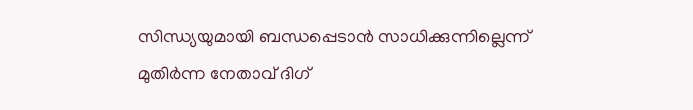സിന്ധ്യയുമായി ബന്ധപ്പെടാന്‍ സാധിക്കുന്നില്ലെന്ന് മുതിര്‍ന്ന നേതാവ് ദിഗ്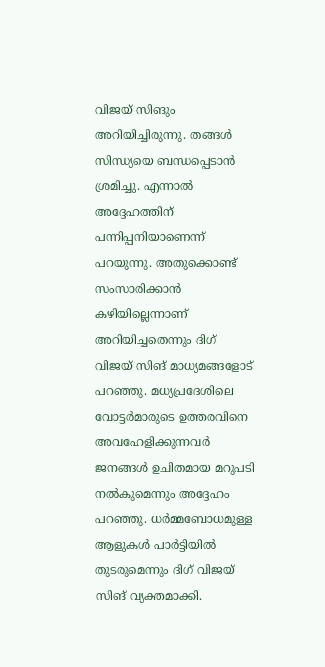വിജയ് സിങും അറിയിച്ചിരുന്നു. തങ്ങള്‍ സിന്ധ്യയെ ബന്ധപ്പെടാന്‍ ശ്രമിച്ചു. എന്നാല്‍ അദ്ദേഹത്തിന് പന്നിപ്പനിയാണെന്ന് പറയുന്നു. അതുക്കൊണ്ട് സംസാരിക്കാന്‍ കഴിയില്ലെന്നാണ് അറിയിച്ചതെന്നും ദിഗ് വിജയ് സിങ് മാധ്യമങ്ങളോട് പറഞ്ഞു. മധ്യപ്രദേശിലെ വോട്ടര്‍മാരുടെ ഉത്തരവിനെ അവഹേളിക്കുന്നവര്‍ ജനങ്ങള്‍ ഉചിതമായ മറുപടി നല്‍കുമെന്നും അദ്ദേഹം പറഞ്ഞു. ധര്‍മ്മബോധമുള്ള ആളുകള്‍ പാര്‍ട്ടിയില്‍ തുടരുമെന്നും ദിഗ് വിജയ് സിങ് വ്യക്തമാക്കി.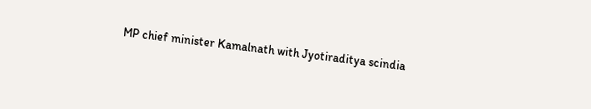MP chief minister Kamalnath with Jyotiraditya scindia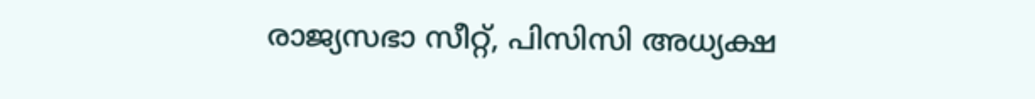രാജ്യസഭാ സീറ്റ്, പിസിസി അധ്യക്ഷ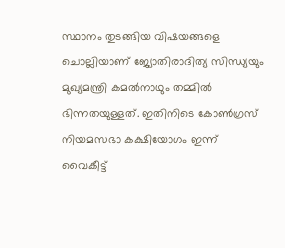സ്ഥാനം തുടങ്ങിയ വിഷയങ്ങളെ ചൊല്ലിയാണ് ജ്യോതിരാദിത്യ സിന്ധ്യയും മുഖ്യമന്ത്രി കമല്‍നാഥും തമ്മില്‍ ഭിന്നതയുള്ളത്. ഇതിനിടെ കോണ്‍ഗ്രസ് നിയമസഭാ കക്ഷിയോഗം ഇന്ന് വൈകീട്ട്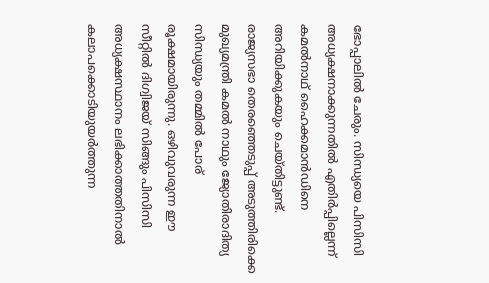ഭോപ്പാലില്‍ ചേരും. സിന്ധ്യയെ പിസിസി അധ്യക്ഷനാക്കുന്നതില്‍ എതിര്‍പ്പില്ലെന്ന് കമല്‍നാഥ് ഹൈക്കമാന്‍ഡിനെ അറിയിക്കുകയും ചെയ്തിട്ടുണ്ട്. രാജ്യസഭാ തെരഞ്ഞെടുപ്പ് അടുത്തിരിക്കെ മുഖ്യമന്ത്രി കമല്‍ നാഥും ജ്യോതിരാദിത്യ സിന്ധ്യയും തമ്മില്‍ പോര് രൂക്ഷമായിരുന്നു. ഒഴിവുവരുന്ന ഈ സീറ്റില്‍ ദിഗ്വിജയ് സിങ്ങും പിസിസി അധ്യക്ഷസ്ഥാനം ലഭിക്കാത്തതിനാല്‍ കലാപക്കൊടിയുയര്‍ത്തുന്ന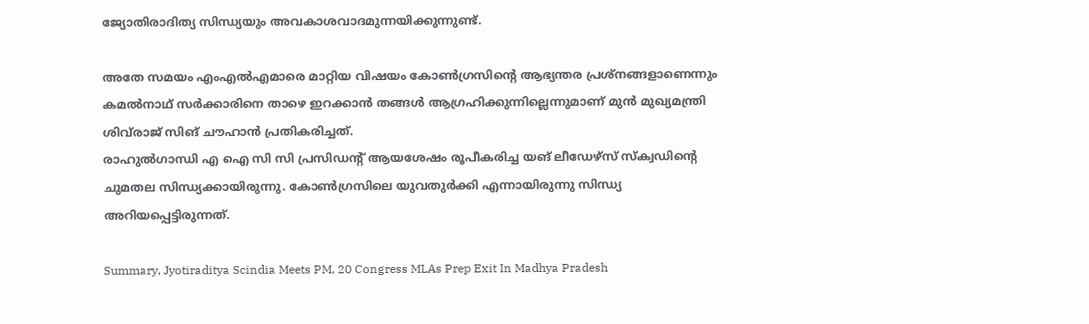ജ്യോതിരാദിത്യ സിന്ധ്യയും അവകാശവാദമുന്നയിക്കുന്നുണ്ട്.

അതേ സമയം എംഎല്‍എമാരെ മാറ്റിയ വിഷയം കോണ്‍ഗ്രസിന്റെ ആഭ്യന്തര പ്രശ്‌നങ്ങളാണെന്നും കമല്‍നാഥ് സര്‍ക്കാരിനെ താഴെ ഇറക്കാന്‍ തങ്ങള്‍ ആഗ്രഹിക്കുന്നില്ലെന്നുമാണ് മുന്‍ മുഖ്യമന്ത്രി ശിവ്‌രാജ് സിങ് ചൗഹാന്‍ പ്രതികരിച്ചത്.
രാഹുൽഗാന്ധി എ ഐ സി സി പ്രസിഡന്റ് ആയശേഷം രൂപീകരിച്ച യങ് ലീഡേഴ്‌സ് സ്‌ക്വഡിന്റെ ചുമതല സിന്ധ്യക്കായിരുന്നു. കോൺഗ്രസിലെ യുവതുർക്കി എന്നായിരുന്നു സിന്ധ്യ അറിയപ്പെട്ടിരുന്നത്.

Summary, Jyotiraditya Scindia Meets PM, 20 Congress MLAs Prep Exit In Madhya Pradesh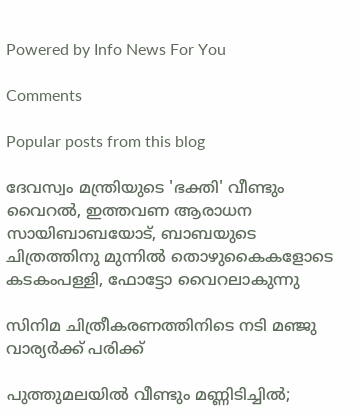Powered by Info News For You

Comments

Popular posts from this blog

ദേവസ്വം മന്ത്രിയുടെ 'ഭക്തി' വീണ്ടും വൈറല്‍, ഇത്തവണ ആരാധന സായിബാബയോട്, ബാബയുടെ ചിത്രത്തിനു മുന്നില്‍ തൊഴുകൈകളോടെ കടകംപള്ളി, ഫോട്ടോ വൈറലാകുന്നു

സിനിമ ചിത്രീകരണത്തിനിടെ നടി മഞ്ജു വാര്യര്‍ക്ക് പരിക്ക്

പുത്തുമലയില്‍ വീണ്ടും മണ്ണിടിച്ചില്‍;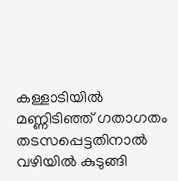കള്ളാടിയില്‍ മണ്ണിടിഞ്ഞ് ഗതാഗതം തടസപ്പെട്ടതിനാല്‍ വഴിയില്‍ കുടുങ്ങി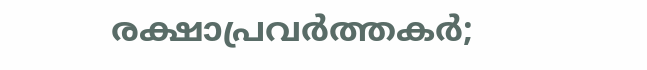രക്ഷാപ്രവര്‍ത്തകര്‍;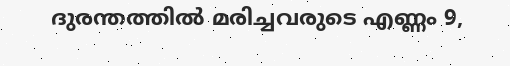ദുരന്തത്തില്‍ മരിച്ചവരുടെ എണ്ണം 9,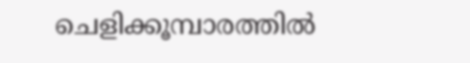ചെളിക്കൂമ്പാരത്തില്‍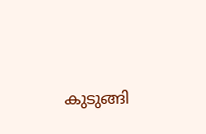കുടുങ്ങി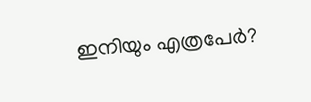ഇനിയും എത്രപേര്‍?